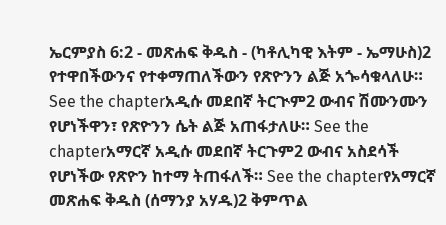ኤርምያስ 6:2 - መጽሐፍ ቅዱስ - (ካቶሊካዊ እትም - ኤማሁስ)2 የተዋበችውንና የተቀማጠለችውን የጽዮንን ልጅ አጐሳቁላለሁ። See the chapterአዲሱ መደበኛ ትርጒም2 ውብና ሽሙንሙን የሆነችዋን፣ የጽዮንን ሴት ልጅ አጠፋታለሁ። See the chapterአማርኛ አዲሱ መደበኛ ትርጉም2 ውብና አስደሳች የሆነችው የጽዮን ከተማ ትጠፋለች። See the chapterየአማርኛ መጽሐፍ ቅዱስ (ሰማንያ አሃዱ)2 ቅምጥል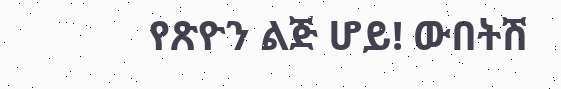የጽዮን ልጅ ሆይ! ውበትሽ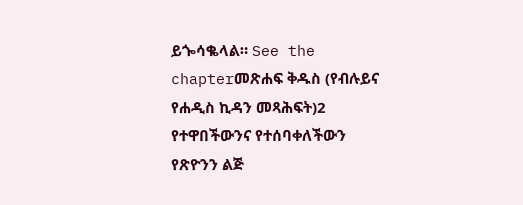ይጐሳቈላል። See the chapterመጽሐፍ ቅዱስ (የብሉይና የሐዲስ ኪዳን መጻሕፍት)2 የተዋበችውንና የተሰባቀለችውን የጽዮንን ልጅ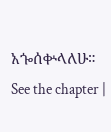አጐሰቍላለሁ። See the chapter |